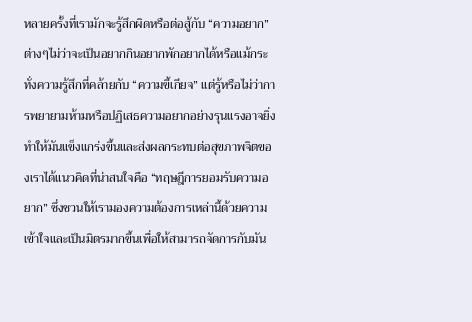หลายครั้งที่เรามักจะรู้สึกผิดหรือต่อสู้กับ “ความอยาก” ต่างๆไม่ว่าจะเป็นอยากกินอยากพักอยากได้หรือแม้กระทั่งความรู้สึกที่คล้ายกับ “ความขี้เกียจ” แต่รู้หรือไม่ว่าการพยายามห้ามหรือปฏิเสธความอยากอย่างรุนแรงอาจยิ่งทำให้มันแข็งแกร่งขึ้นและส่งผลกระทบต่อสุขภาพจิตของเราได้แนวคิดที่น่าสนใจคือ “ทฤษฎีการยอมรับความอยาก” ซึ่งชวนให้เรามองความต้องการเหล่านี้ด้วยความเข้าใจและเป็นมิตรมากขึ้นเพื่อให้สามารถจัดการกับมัน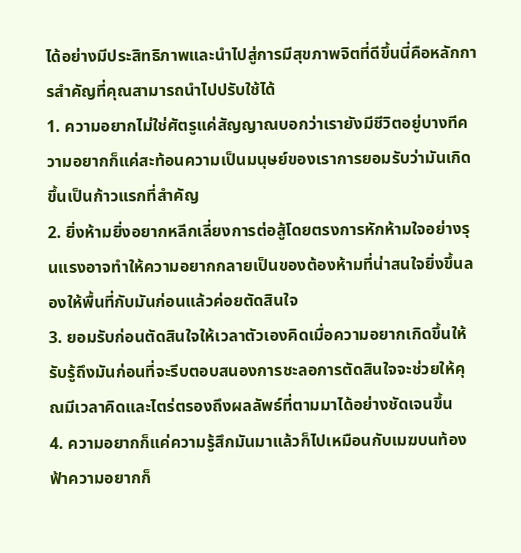ได้อย่างมีประสิทธิภาพและนำไปสู่การมีสุขภาพจิตที่ดีขึ้นนี่คือหลักการสำคัญที่คุณสามารถนำไปปรับใช้ได้
1. ความอยากไม่ใช่ศัตรูแค่สัญญาณบอกว่าเรายังมีชีวิตอยู่บางทีความอยากก็แค่สะท้อนความเป็นมนุษย์ของเราการยอมรับว่ามันเกิดขึ้นเป็นก้าวแรกที่สำคัญ
2. ยิ่งห้ามยิ่งอยากหลีกเลี่ยงการต่อสู้โดยตรงการหักห้ามใจอย่างรุนแรงอาจทำให้ความอยากกลายเป็นของต้องห้ามที่น่าสนใจยิ่งขึ้นลองให้พื้นที่กับมันก่อนแล้วค่อยตัดสินใจ
3. ยอมรับก่อนตัดสินใจให้เวลาตัวเองคิดเมื่อความอยากเกิดขึ้นให้รับรู้ถึงมันก่อนที่จะรีบตอบสนองการชะลอการตัดสินใจจะช่วยให้คุณมีเวลาคิดและไตร่ตรองถึงผลลัพธ์ที่ตามมาได้อย่างชัดเจนขึ้น
4. ความอยากก็แค่ความรู้สึกมันมาแล้วก็ไปเหมือนกับเมฆบนท้องฟ้าความอยากก็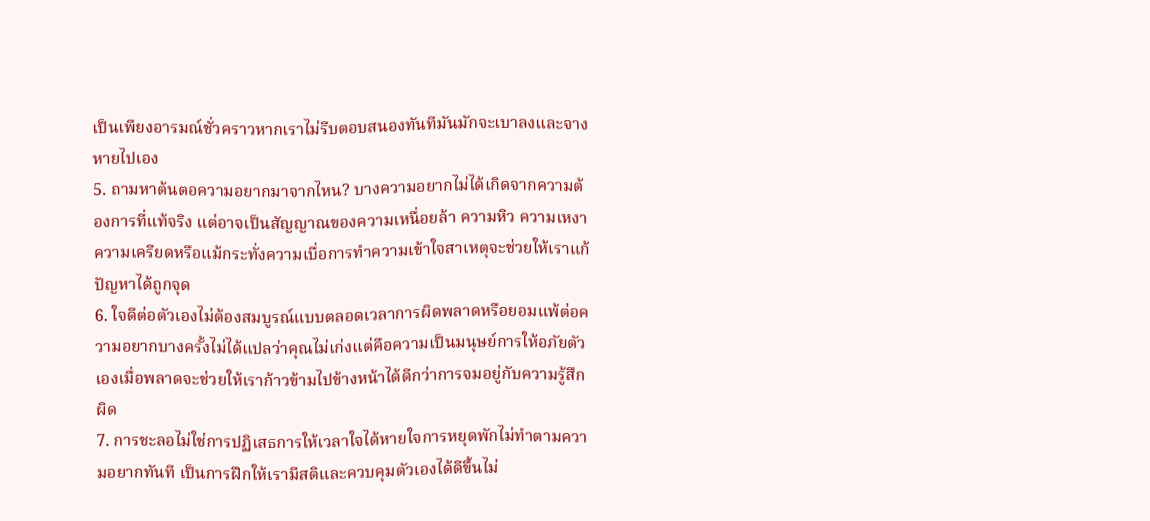เป็นเพียงอารมณ์ชั่วคราวหากเราไม่รีบตอบสนองทันทีมันมักจะเบาลงและจางหายไปเอง
5. ถามหาต้นตอความอยากมาจากไหน? บางความอยากไม่ได้เกิดจากความต้องการที่แท้จริง แต่อาจเป็นสัญญาณของความเหนื่อยล้า ความหิว ความเหงา ความเครียดหรือแม้กระทั่งความเบื่อการทำความเข้าใจสาเหตุจะช่วยให้เราแก้ปัญหาได้ถูกจุด
6. ใจดีต่อตัวเองไม่ต้องสมบูรณ์แบบตลอดเวลาการผิดพลาดหรือยอมแพ้ต่อความอยากบางครั้งไม่ได้แปลว่าคุณไม่เก่งแต่คือความเป็นมนุษย์การให้อภัยตัวเองเมื่อพลาดจะช่วยให้เราก้าวข้ามไปข้างหน้าได้ดีกว่าการจมอยู่กับความรู้สึกผิด
7. การชะลอไม่ใช่การปฏิเสธการให้เวลาใจได้หายใจการหยุดพักไม่ทำตามความอยากทันที เป็นการฝึกให้เรามีสติและควบคุมตัวเองได้ดีขึ้นไม่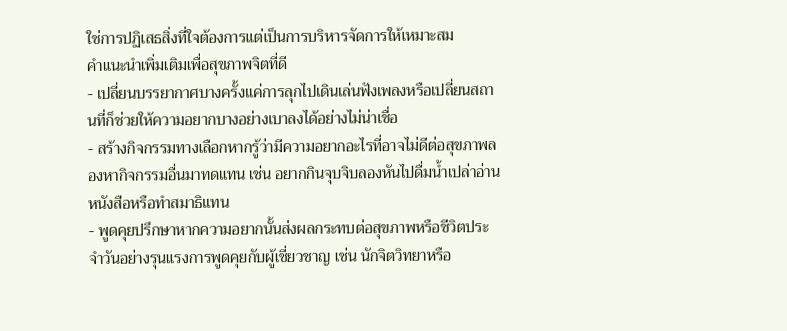ใช่การปฏิเสธสิ่งที่ใจต้องการแต่เป็นการบริหารจัดการให้เหมาะสม
คำแนะนำเพิ่มเติมเพื่อสุขภาพจิตที่ดี
- เปลี่ยนบรรยากาศบางครั้งแค่การลุกไปเดินเล่นฟังเพลงหรือเปลี่ยนสถานที่ก็ช่วยให้ความอยากบางอย่างเบาลงได้อย่างไม่น่าเชื่อ
- สร้างกิจกรรมทางเลือกหากรู้ว่ามีความอยากอะไรที่อาจไม่ดีต่อสุขภาพลองหากิจกรรมอื่นมาทดแทน เช่น อยากกินจุบจิบลองหันไปดื่มน้ำเปล่าอ่านหนังสือหรือทำสมาธิแทน
- พูดคุยปรึกษาหากความอยากนั้นส่งผลกระทบต่อสุขภาพหรือชีวิตประจำวันอย่างรุนแรงการพูดคุยกับผู้เชี่ยวชาญ เช่น นักจิตวิทยาหรือ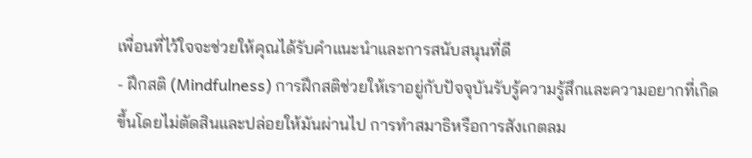เพื่อนที่ไว้ใจจะช่วยให้คุณได้รับคำแนะนำและการสนับสนุนที่ดี
- ฝึกสติ (Mindfulness) การฝึกสติช่วยให้เราอยู่กับปัจจุบันรับรู้ความรู้สึกและความอยากที่เกิดขึ้นโดยไม่ตัดสินและปล่อยให้มันผ่านไป การทำสมาธิหรือการสังเกตลม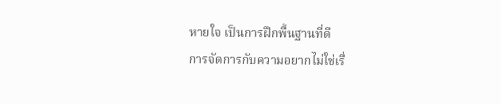หายใจ เป็นการฝึกพื้นฐานที่ดี
การจัดการกับความอยากไม่ใช่เรื่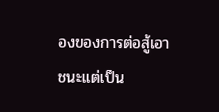องของการต่อสู้เอาชนะแต่เป็น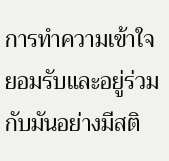การทำความเข้าใจยอมรับและอยู่ร่วมกับมันอย่างมีสติ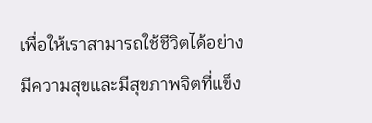เพื่อให้เราสามารถใช้ชีวิตได้อย่างมีความสุขและมีสุขภาพจิตที่แข็ง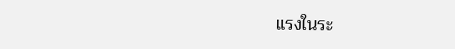แรงในระ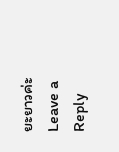ยะยาวค่ะ
Leave a Reply